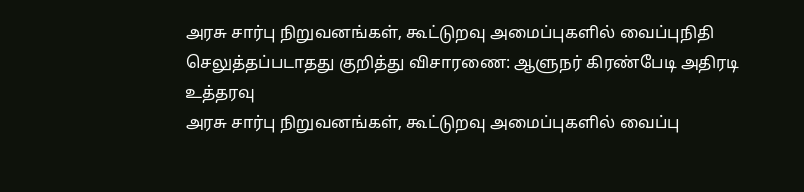அரசு சார்பு நிறுவனங்கள், கூட்டுறவு அமைப்புகளில் வைப்புநிதி செலுத்தப்படாதது குறித்து விசாரணை: ஆளுநர் கிரண்பேடி அதிரடி உத்தரவு
அரசு சார்பு நிறுவனங்கள், கூட்டுறவு அமைப்புகளில் வைப்பு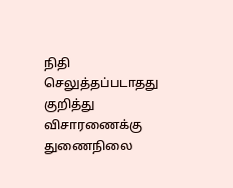நிதி செலுத்தப்படாதது குறித்து விசாரணைக்கு துணைநிலை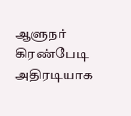ஆளுநர் கிரண்பேடி அதிரடியாக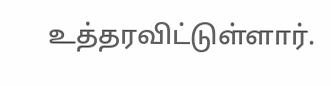உத்தரவிட்டுள்ளார்.